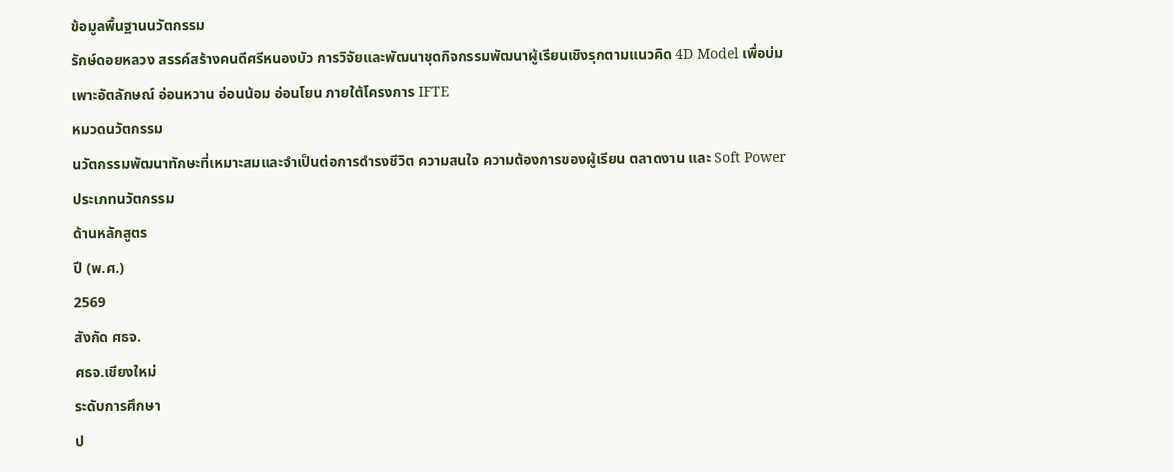ข้อมูลพื้นฐานนวัตกรรม
รักษ์ดอยหลวง สรรค์สร้างคนดีศรีหนองบัว การวิจัยและพัฒนาชุดกิจกรรมพัฒนาผู้เรียนเชิงรุกตามแนวคิด 4D Model เพื่อบ่มเพาะอัตลักษณ์ อ่อนหวาน อ่อนน้อม อ่อนโยน ภายใต้โครงการ IFTE
หมวดนวัตกรรม
นวัตกรรมพัฒนาทักษะที่เหมาะสมและจำเป็นต่อการดำรงชีวิต ความสนใจ ความต้องการของผู้เรียน ตลาดงาน และ Soft Power
ประเภทนวัตกรรม
ด้านหลักสูตร
ปี (พ.ศ.)
2569
สังกัด ศธจ.
ศธจ.เชียงใหม่
ระดับการศึกษา
ป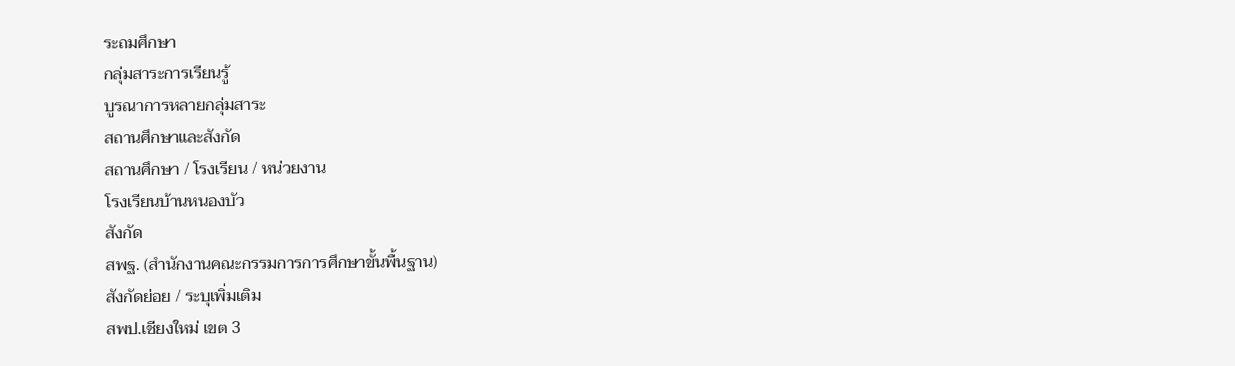ระถมศึกษา
กลุ่มสาระการเรียนรู้
บูรณาการหลายกลุ่มสาระ
สถานศึกษาและสังกัด
สถานศึกษา / โรงเรียน / หน่วยงาน
โรงเรียนบ้านหนองบัว
สังกัด
สพฐ. (สำนักงานคณะกรรมการการศึกษาขั้นพื้นฐาน)
สังกัดย่อย / ระบุเพิ่มเติม
สพป.เชียงใหม่ เขต 3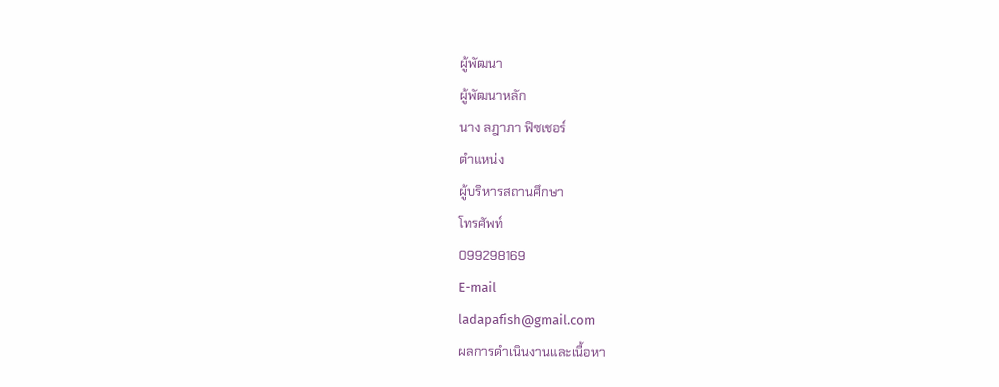ผู้พัฒนา
ผู้พัฒนาหลัก
นาง ลฎาภา ฟิซเชอร์
ตำแหน่ง
ผู้บริหารสถานศึกษา
โทรศัพท์
099298169
E-mail
ladapafish@gmail.com
ผลการดำเนินงานและเนื้อหา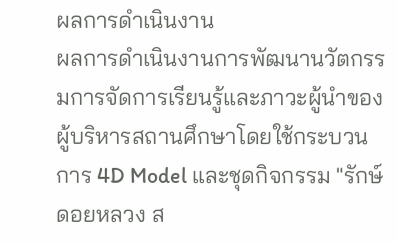ผลการดำเนินงาน
ผลการดำเนินงานการพัฒนานวัตกรรมการจัดการเรียนรู้และภาวะผู้นำของผู้บริหารสถานศึกษาโดยใช้กระบวนการ 4D Model และชุดกิจกรรม "รักษ์ดอยหลวง ส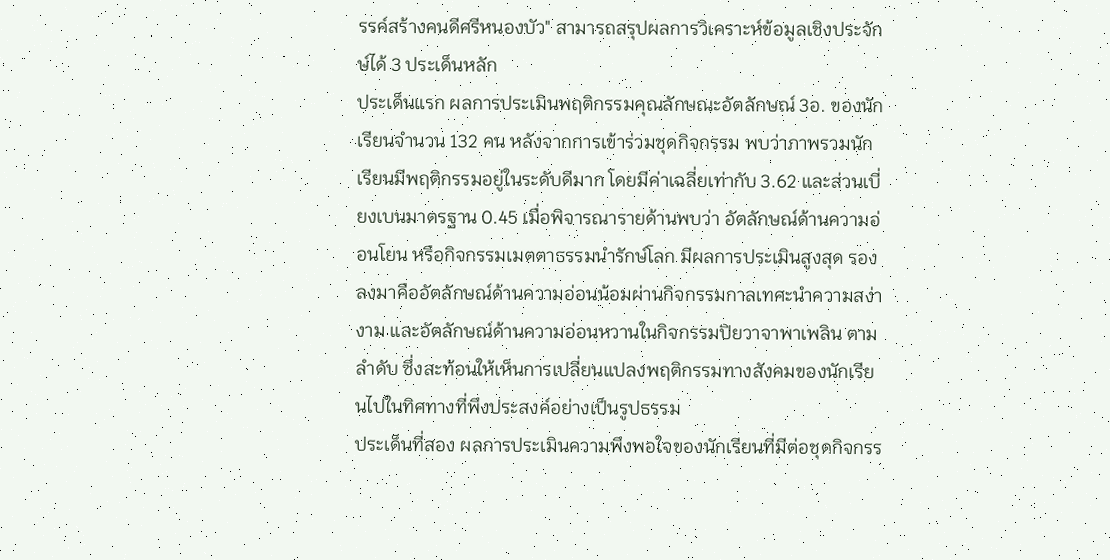รรค์สร้างคนดีศรีหนองบัว" สามารถสรุปผลการวิเคราะห์ข้อมูลเชิงประจักษ์ได้ 3 ประเด็นหลัก
ประเด็นแรก ผลการประเมินพฤติกรรมคุณลักษณะอัตลักษณ์ 3อ. ของนักเรียนจำนวน 132 คน หลังจากการเข้าร่วมชุดกิจกรรม พบว่าภาพรวมนักเรียนมีพฤติกรรมอยู่ในระดับดีมาก โดยมีค่าเฉลี่ยเท่ากับ 3.62 และส่วนเบี่ยงเบนมาตรฐาน 0.45 เมื่อพิจารณารายด้านพบว่า อัตลักษณ์ด้านความอ่อนโยน หรือกิจกรรมเมตตาธรรมนำรักษ์โลก มีผลการประเมินสูงสุด รองลงมาคืออัตลักษณ์ด้านความอ่อนน้อมผ่านกิจกรรมกาลเทศะนำความสง่างาม และอัตลักษณ์ด้านความอ่อนหวานในกิจกรรมปิยวาจาพาเพลิน ตามลำดับ ซึ่งสะท้อนให้เห็นการเปลี่ยนแปลงพฤติกรรมทางสังคมของนักเรียนไปในทิศทางที่พึงประสงค์อย่างเป็นรูปธรรม
ประเด็นที่สอง ผลการประเมินความพึงพอใจของนักเรียนที่มีต่อชุดกิจกรร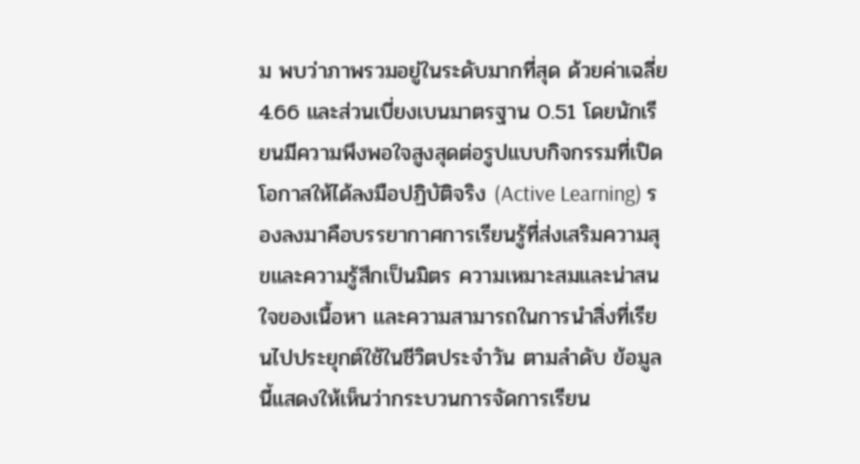ม พบว่าภาพรวมอยู่ในระดับมากที่สุด ด้วยค่าเฉลี่ย 4.66 และส่วนเบี่ยงเบนมาตรฐาน 0.51 โดยนักเรียนมีความพึงพอใจสูงสุดต่อรูปแบบกิจกรรมที่เปิดโอกาสให้ได้ลงมือปฏิบัติจริง (Active Learning) รองลงมาคือบรรยากาศการเรียนรู้ที่ส่งเสริมความสุขและความรู้สึกเป็นมิตร ความเหมาะสมและน่าสนใจของเนื้อหา และความสามารถในการนำสิ่งที่เรียนไปประยุกต์ใช้ในชีวิตประจำวัน ตามลำดับ ข้อมูลนี้แสดงให้เห็นว่ากระบวนการจัดการเรียน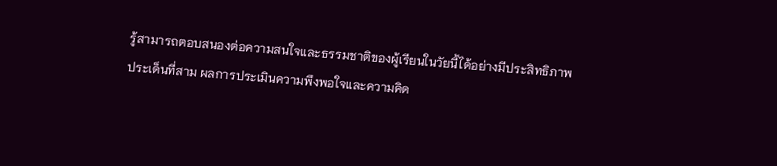รู้สามารถตอบสนองต่อความสนใจและธรรมชาติของผู้เรียนในวัยนี้ได้อย่างมีประสิทธิภาพ
ประเด็นที่สาม ผลการประเมินความพึงพอใจและความคิด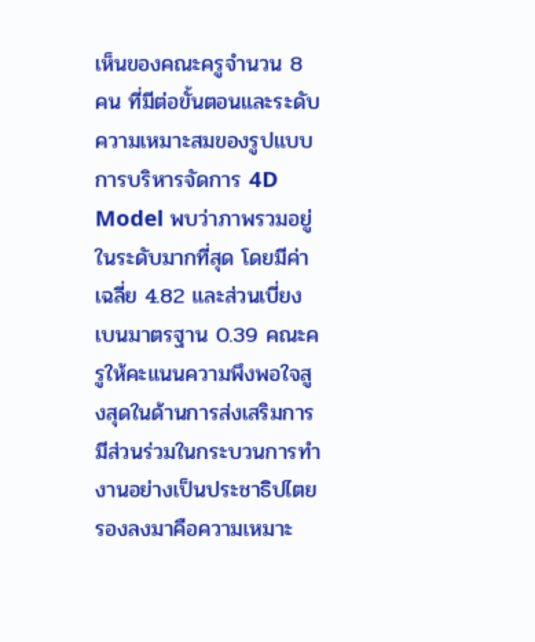เห็นของคณะครูจำนวน 8 คน ที่มีต่อขั้นตอนและระดับความเหมาะสมของรูปแบบการบริหารจัดการ 4D Model พบว่าภาพรวมอยู่ในระดับมากที่สุด โดยมีค่าเฉลี่ย 4.82 และส่วนเบี่ยงเบนมาตรฐาน 0.39 คณะครูให้คะแนนความพึงพอใจสูงสุดในด้านการส่งเสริมการมีส่วนร่วมในกระบวนการทำงานอย่างเป็นประชาธิปไตย รองลงมาคือความเหมาะ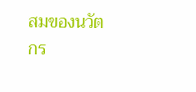สมของนวัตกร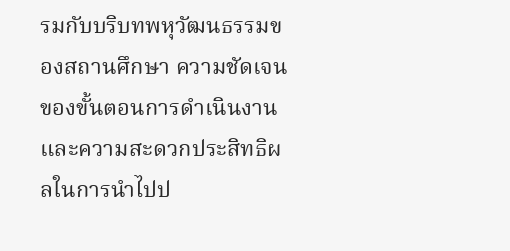รมกับบริบทพหุวัฒนธรรมของสถานศึกษา ความชัดเจนของขั้นตอนการดำเนินงาน และความสะดวกประสิทธิผลในการนำไปป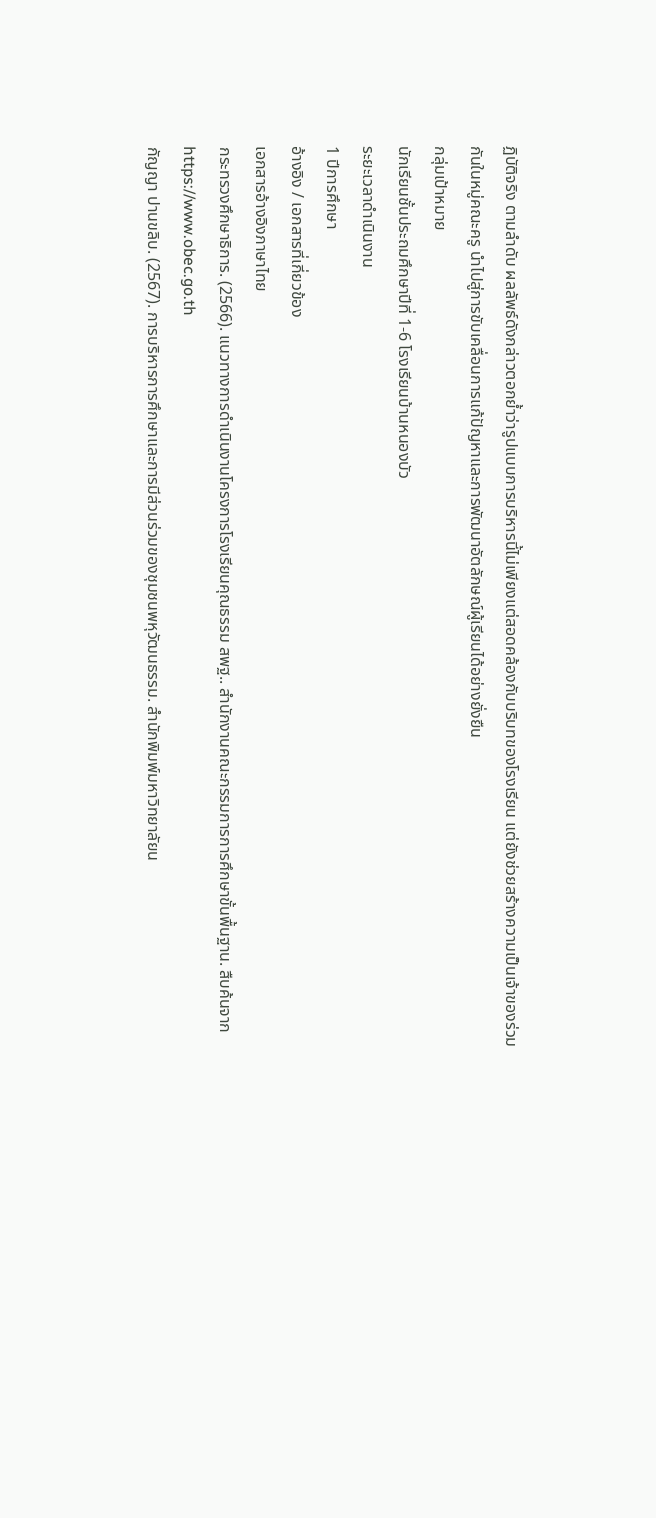ฏิบัติจริง ตามลำดับ ผลลัพธ์ดังกล่าวตอกย้ำว่ารูปแบบการบริหารนี้ไม่เพียงแต่สอดคล้องกับบริบทของโรงเรียน แต่ยังช่วยสร้างความเป็นเจ้าของร่วมกันในหมู่คณะครู นำไปสู่การขับเคลื่อนการแก้ปัญหาและการพัฒนาอัตลักษณ์ผู้เรียนได้อย่างยั่งยืน
กลุ่มเป้าหมาย
นักเรียนชั้นประถมศึกษาปีที่ 1-6 โรงเรียนบ้านหนองบัว
ระยะเวลาดำเนินงาน
1 ปีการศึกษา
อ้างอิง / เอกสารที่เกี่ยวข้อง
เอกสารอ้างอิงภาษาไทย
กระทรวงศึกษาธิการ. (2566). แนวทางการดำเนินงานโครงการโรงเรียนคุณธรรม สพฐ.. สำนักงานคณะกรรมการการศึกษาขั้นพื้นฐาน. สืบค้นจาก https://www.obec.go.th
กัญญา ปานขลิบ. (2567). การบริหารการศึกษาและการมีส่วนร่วมของชุมชนพหุวัฒนธรรม. สำนักพิมพ์มหาวิทยาลัยน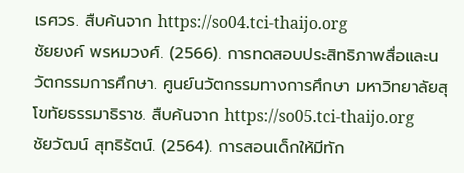เรศวร. สืบค้นจาก https://so04.tci-thaijo.org
ชัยยงค์ พรหมวงศ์. (2566). การทดสอบประสิทธิภาพสื่อและนวัตกรรมการศึกษา. ศูนย์นวัตกรรมทางการศึกษา มหาวิทยาลัยสุโขทัยธรรมาธิราช. สืบค้นจาก https://so05.tci-thaijo.org
ชัยวัฒน์ สุทธิรัตน์. (2564). การสอนเด็กให้มีทัก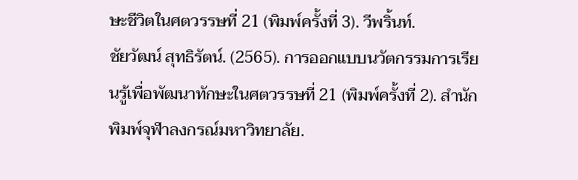ษะชีวิตในศตวรรษที่ 21 (พิมพ์ครั้งที่ 3). วีพริ้นท์.
ชัยวัฒน์ สุทธิรัตน์. (2565). การออกแบบนวัตกรรมการเรียนรู้เพื่อพัฒนาทักษะในศตวรรษที่ 21 (พิมพ์ครั้งที่ 2). สำนักพิมพ์จุฬาลงกรณ์มหาวิทยาลัย.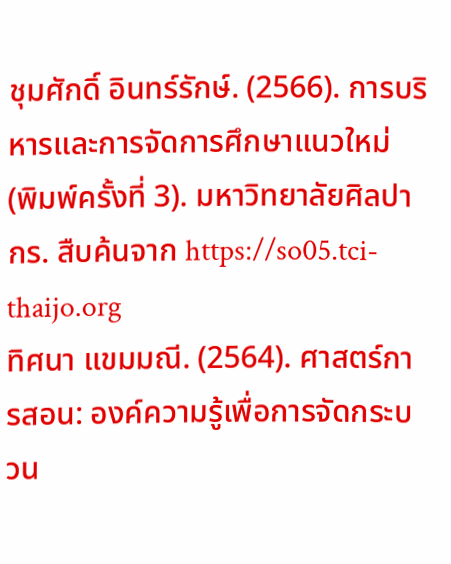ชุมศักดิ์ อินทร์รักษ์. (2566). การบริหารและการจัดการศึกษาแนวใหม่ (พิมพ์ครั้งที่ 3). มหาวิทยาลัยศิลปากร. สืบค้นจาก https://so05.tci-thaijo.org
ทิศนา แขมมณี. (2564). ศาสตร์การสอน: องค์ความรู้เพื่อการจัดกระบวน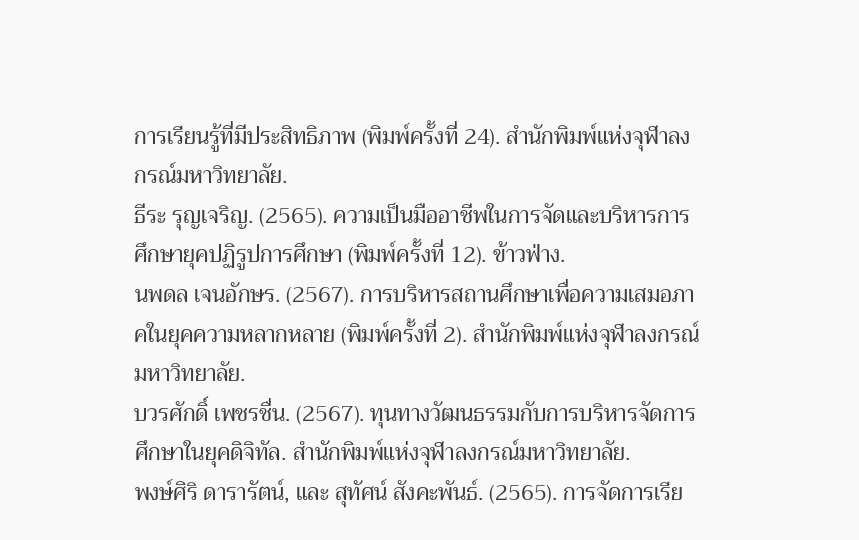การเรียนรู้ที่มีประสิทธิภาพ (พิมพ์ครั้งที่ 24). สำนักพิมพ์แห่งจุฬาลงกรณ์มหาวิทยาลัย.
ธีระ รุญเจริญ. (2565). ความเป็นมืออาชีพในการจัดและบริหารการศึกษายุคปฏิรูปการศึกษา (พิมพ์ครั้งที่ 12). ข้าวฟ่าง.
นพดล เจนอักษร. (2567). การบริหารสถานศึกษาเพื่อความเสมอภาคในยุคความหลากหลาย (พิมพ์ครั้งที่ 2). สำนักพิมพ์แห่งจุฬาลงกรณ์มหาวิทยาลัย.
บวรศักดิ์ เพชรชื่น. (2567). ทุนทางวัฒนธรรมกับการบริหารจัดการศึกษาในยุคดิจิทัล. สำนักพิมพ์แห่งจุฬาลงกรณ์มหาวิทยาลัย.
พงษ์ศิริ ดารารัตน์, และ สุทัศน์ สังคะพันธ์. (2565). การจัดการเรีย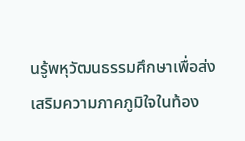นรู้พหุวัฒนธรรมศึกษาเพื่อส่งเสริมความภาคภูมิใจในท้อง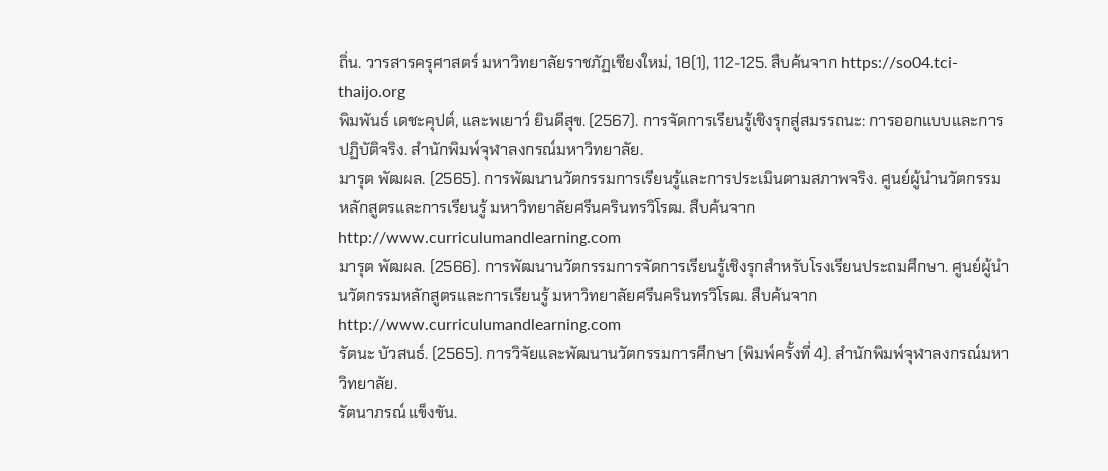ถิ่น. วารสารครุศาสตร์ มหาวิทยาลัยราชภัฏเชียงใหม่, 18(1), 112-125. สืบค้นจาก https://so04.tci-thaijo.org
พิมพันธ์ เดชะคุปต์, และพเยาว์ ยินดีสุข. (2567). การจัดการเรียนรู้เชิงรุกสู่สมรรถนะ: การออกแบบและการปฏิบัติจริง. สำนักพิมพ์จุฬาลงกรณ์มหาวิทยาลัย.
มารุต พัฒผล. (2565). การพัฒนานวัตกรรมการเรียนรู้และการประเมินตามสภาพจริง. ศูนย์ผู้นำนวัตกรรมหลักสูตรและการเรียนรู้ มหาวิทยาลัยศรีนครินทรวิโรฒ. สืบค้นจาก http://www.curriculumandlearning.com
มารุต พัฒผล. (2566). การพัฒนานวัตกรรมการจัดการเรียนรู้เชิงรุกสำหรับโรงเรียนประถมศึกษา. ศูนย์ผู้นำนวัตกรรมหลักสูตรและการเรียนรู้ มหาวิทยาลัยศรีนครินทรวิโรฒ. สืบค้นจาก http://www.curriculumandlearning.com
รัตนะ บัวสนธ์. (2565). การวิจัยและพัฒนานวัตกรรมการศึกษา (พิมพ์ครั้งที่ 4). สำนักพิมพ์จุฬาลงกรณ์มหาวิทยาลัย.
รัตนาภรณ์ แข็งขัน.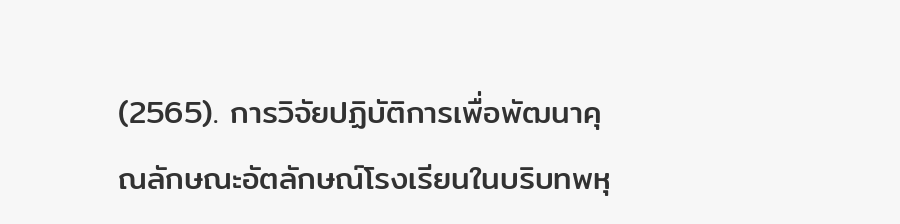(2565). การวิจัยปฏิบัติการเพื่อพัฒนาคุณลักษณะอัตลักษณ์โรงเรียนในบริบทพหุ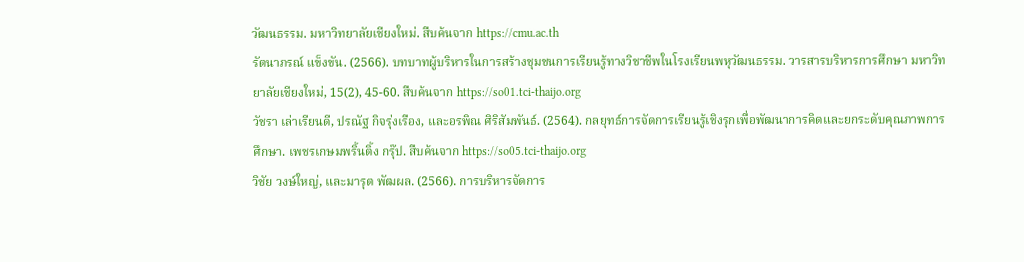วัฒนธรรม. มหาวิทยาลัยเชียงใหม่. สืบค้นจาก https://cmu.ac.th
รัตนาภรณ์ แข็งขัน. (2566). บทบาทผู้บริหารในการสร้างชุมชนการเรียนรู้ทางวิชาชีพในโรงเรียนพหุวัฒนธรรม. วารสารบริหารการศึกษา มหาวิทยาลัยเชียงใหม่, 15(2), 45-60. สืบค้นจาก https://so01.tci-thaijo.org
วัชรา เล่าเรียนดี, ปรณัฐ กิจรุ่งเรือง, และอรพิณ ศิริสัมพันธ์. (2564). กลยุทธ์การจัดการเรียนรู้เชิงรุกเพื่อพัฒนาการคิดและยกระดับคุณภาพการศึกษา. เพชรเกษมพริ้นติ้ง กรุ๊ป. สืบค้นจาก https://so05.tci-thaijo.org
วิชัย วงษ์ใหญ่, และมารุต พัฒผล. (2566). การบริหารจัดการ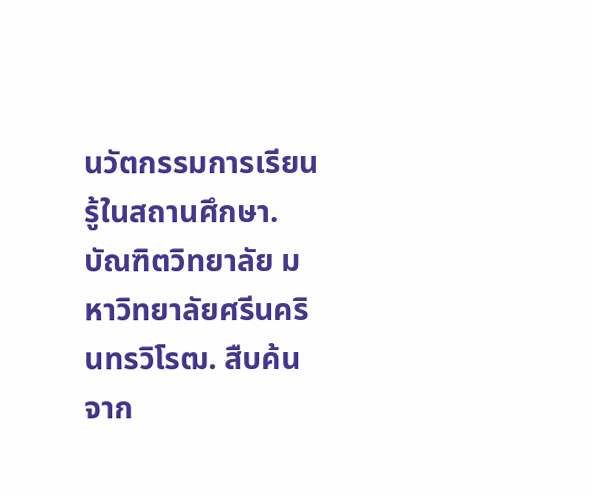นวัตกรรมการเรียนรู้ในสถานศึกษา. บัณฑิตวิทยาลัย มหาวิทยาลัยศรีนครินทรวิโรฒ. สืบค้นจาก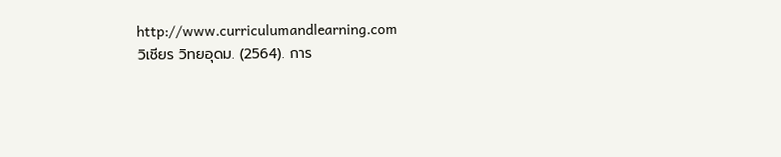http://www.curriculumandlearning.com
วิเชียร วิทยอุดม. (2564). การ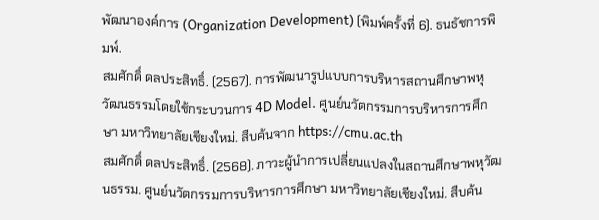พัฒนาองค์การ (Organization Development) (พิมพ์ครั้งที่ 6). ธนธัชการพิมพ์.
สมศักดิ์ ดลประสิทธิ์. (2567). การพัฒนารูปแบบการบริหารสถานศึกษาพหุวัฒนธรรมโดยใช้กระบวนการ 4D Model. ศูนย์นวัตกรรมการบริหารการศึกษา มหาวิทยาลัยเชียงใหม่. สืบค้นจาก https://cmu.ac.th
สมศักดิ์ ดลประสิทธิ์. (2568). ภาวะผู้นำการเปลี่ยนแปลงในสถานศึกษาพหุวัฒนธรรม. ศูนย์นวัตกรรมการบริหารการศึกษา มหาวิทยาลัยเชียงใหม่. สืบค้น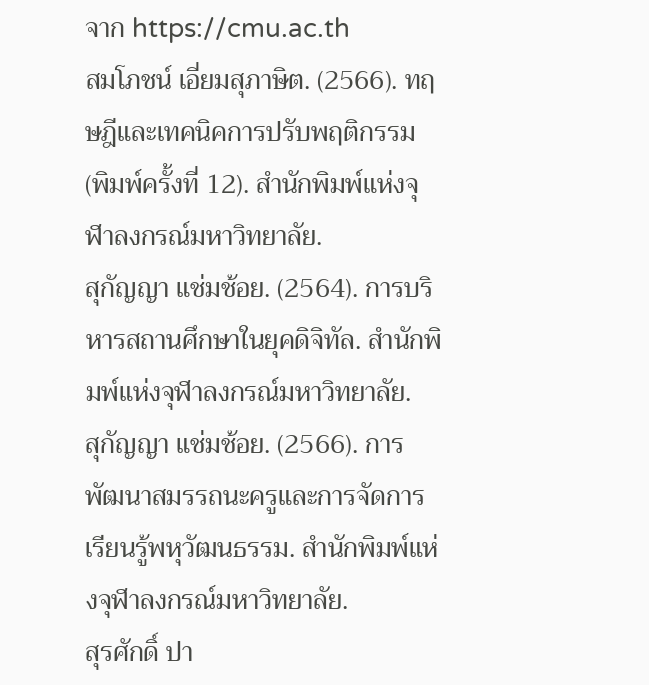จาก https://cmu.ac.th
สมโภชน์ เอี่ยมสุภาษิต. (2566). ทฤษฎีและเทคนิคการปรับพฤติกรรม (พิมพ์ครั้งที่ 12). สำนักพิมพ์แห่งจุฬาลงกรณ์มหาวิทยาลัย.
สุกัญญา แช่มช้อย. (2564). การบริหารสถานศึกษาในยุคดิจิทัล. สำนักพิมพ์แห่งจุฬาลงกรณ์มหาวิทยาลัย.
สุกัญญา แช่มช้อย. (2566). การพัฒนาสมรรถนะครูและการจัดการเรียนรู้พหุวัฒนธรรม. สำนักพิมพ์แห่งจุฬาลงกรณ์มหาวิทยาลัย.
สุรศักดิ์ ปา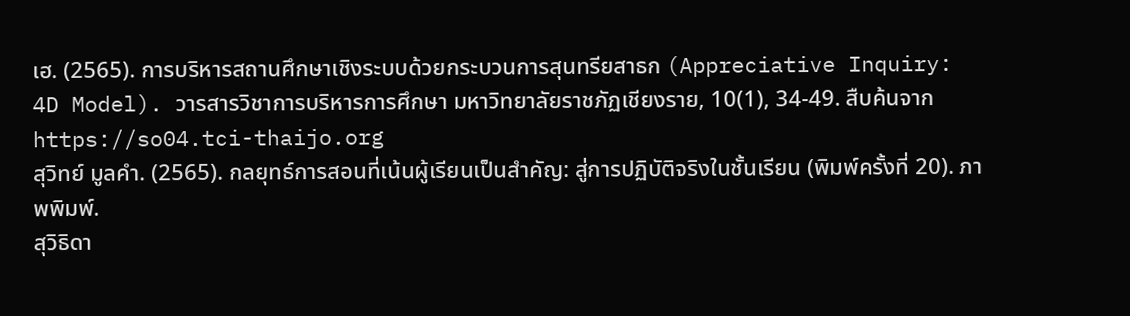เฮ. (2565). การบริหารสถานศึกษาเชิงระบบด้วยกระบวนการสุนทรียสาธก (Appreciative Inquiry: 4D Model). วารสารวิชาการบริหารการศึกษา มหาวิทยาลัยราชภัฏเชียงราย, 10(1), 34-49. สืบค้นจาก https://so04.tci-thaijo.org
สุวิทย์ มูลคำ. (2565). กลยุทธ์การสอนที่เน้นผู้เรียนเป็นสำคัญ: สู่การปฏิบัติจริงในชั้นเรียน (พิมพ์ครั้งที่ 20). ภาพพิมพ์.
สุวิธิดา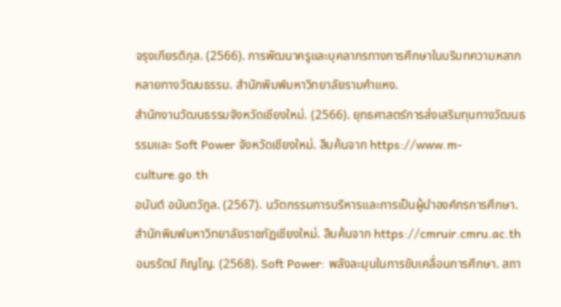จรุงเกียรติกุล. (2566). การพัฒนาครูและบุคลากรทางการศึกษาในบริบทความหลากหลายทางวัฒนธรรม. สำนักพิมพ์มหาวิทยาลัยรามคำแหง.
สำนักงานวัฒนธรรมจังหวัดเชียงใหม่. (2566). ยุทธศาสตร์การส่งเสริมทุนทางวัฒนธรรมและ Soft Power จังหวัดเชียงใหม่. สืบค้นจาก https://www.m-culture.go.th
อนันต์ อนันตวักูล. (2567). นวัตกรรมการบริหารและการเป็นผู้นำองค์กรการศึกษา. สำนักพิมพ์มหาวิทยาลัยราชภัฏเชียงใหม่. สืบค้นจาก https://cmruir.cmru.ac.th
อมรรัตน์ ภิญโญ. (2568). Soft Power: พลังละมุนในการขับเคลื่อนการศึกษา. สถา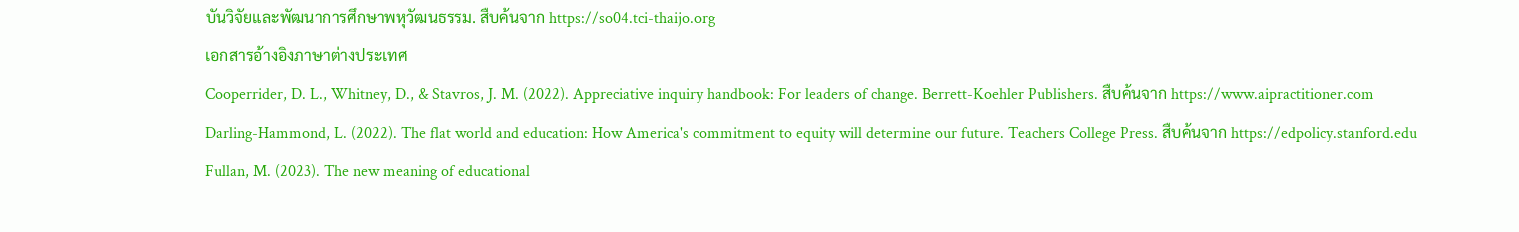บันวิจัยและพัฒนาการศึกษาพหุวัฒนธรรม. สืบค้นจาก https://so04.tci-thaijo.org
เอกสารอ้างอิงภาษาต่างประเทศ
Cooperrider, D. L., Whitney, D., & Stavros, J. M. (2022). Appreciative inquiry handbook: For leaders of change. Berrett-Koehler Publishers. สืบค้นจาก https://www.aipractitioner.com
Darling-Hammond, L. (2022). The flat world and education: How America's commitment to equity will determine our future. Teachers College Press. สืบค้นจาก https://edpolicy.stanford.edu
Fullan, M. (2023). The new meaning of educational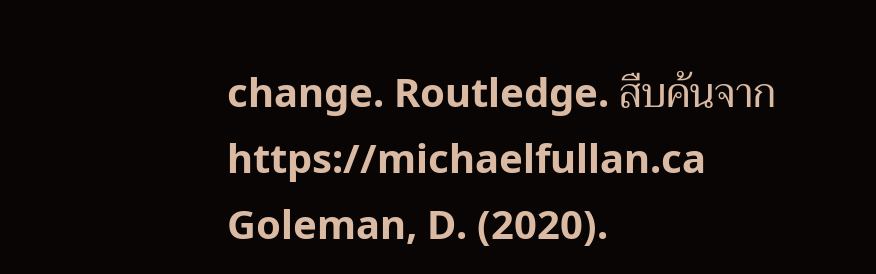change. Routledge. สืบค้นจาก https://michaelfullan.ca
Goleman, D. (2020).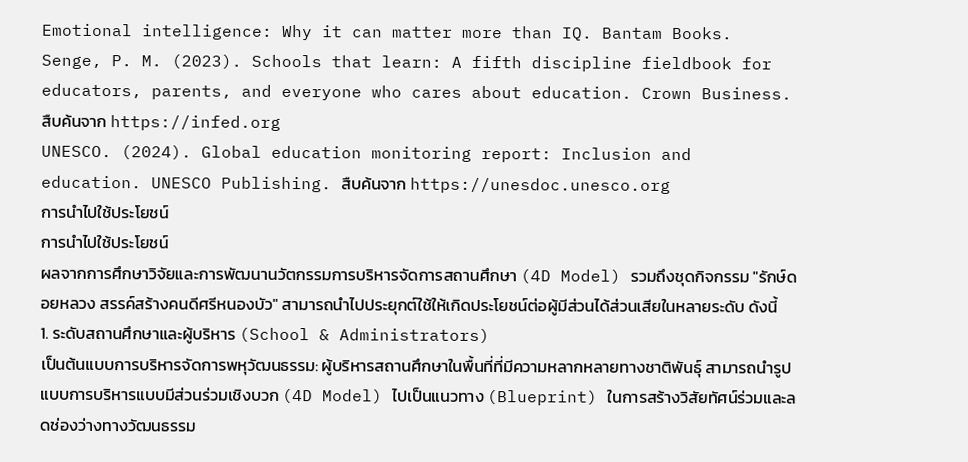Emotional intelligence: Why it can matter more than IQ. Bantam Books.
Senge, P. M. (2023). Schools that learn: A fifth discipline fieldbook for educators, parents, and everyone who cares about education. Crown Business. สืบค้นจาก https://infed.org
UNESCO. (2024). Global education monitoring report: Inclusion and education. UNESCO Publishing. สืบค้นจาก https://unesdoc.unesco.org
การนำไปใช้ประโยชน์
การนำไปใช้ประโยชน์
ผลจากการศึกษาวิจัยและการพัฒนานวัตกรรมการบริหารจัดการสถานศึกษา (4D Model) รวมถึงชุดกิจกรรม "รักษ์ดอยหลวง สรรค์สร้างคนดีศรีหนองบัว" สามารถนำไปประยุกต์ใช้ให้เกิดประโยชน์ต่อผู้มีส่วนได้ส่วนเสียในหลายระดับ ดังนี้
1. ระดับสถานศึกษาและผู้บริหาร (School & Administrators)
เป็นต้นแบบการบริหารจัดการพหุวัฒนธรรม: ผู้บริหารสถานศึกษาในพื้นที่ที่มีความหลากหลายทางชาติพันธุ์ สามารถนำรูปแบบการบริหารแบบมีส่วนร่วมเชิงบวก (4D Model) ไปเป็นแนวทาง (Blueprint) ในการสร้างวิสัยทัศน์ร่วมและลดช่องว่างทางวัฒนธรรม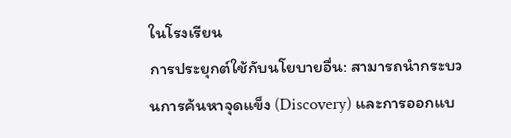ในโรงเรียน
การประยุกต์ใช้กับนโยบายอื่น: สามารถนำกระบวนการค้นหาจุดแข็ง (Discovery) และการออกแบ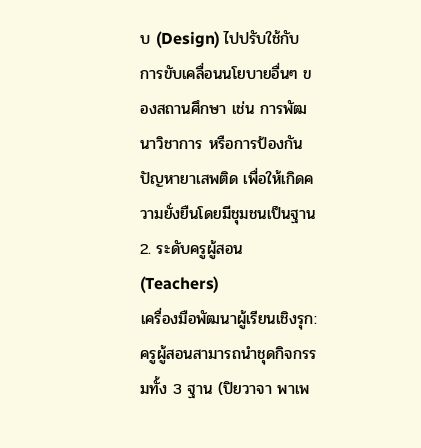บ (Design) ไปปรับใช้กับการขับเคลื่อนนโยบายอื่นๆ ของสถานศึกษา เช่น การพัฒนาวิชาการ หรือการป้องกันปัญหายาเสพติด เพื่อให้เกิดความยั่งยืนโดยมีชุมชนเป็นฐาน
2. ระดับครูผู้สอน (Teachers)
เครื่องมือพัฒนาผู้เรียนเชิงรุก: ครูผู้สอนสามารถนำชุดกิจกรรมทั้ง 3 ฐาน (ปิยวาจา พาเพ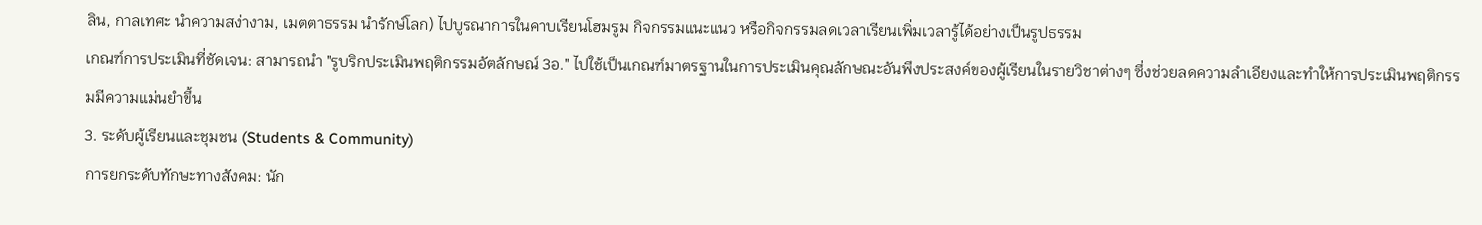ลิน, กาลเทศะ นำความสง่างาม, เมตตาธรรม นำรักษ์โลก) ไปบูรณาการในคาบเรียนโฮมรูม กิจกรรมแนะแนว หรือกิจกรรมลดเวลาเรียนเพิ่มเวลารู้ได้อย่างเป็นรูปธรรม
เกณฑ์การประเมินที่ชัดเจน: สามารถนำ "รูบริกประเมินพฤติกรรมอัตลักษณ์ 3อ." ไปใช้เป็นเกณฑ์มาตรฐานในการประเมินคุณลักษณะอันพึงประสงค์ของผู้เรียนในรายวิชาต่างๆ ซึ่งช่วยลดความลำเอียงและทำให้การประเมินพฤติกรรมมีความแม่นยำขึ้น
3. ระดับผู้เรียนและชุมชน (Students & Community)
การยกระดับทักษะทางสังคม: นัก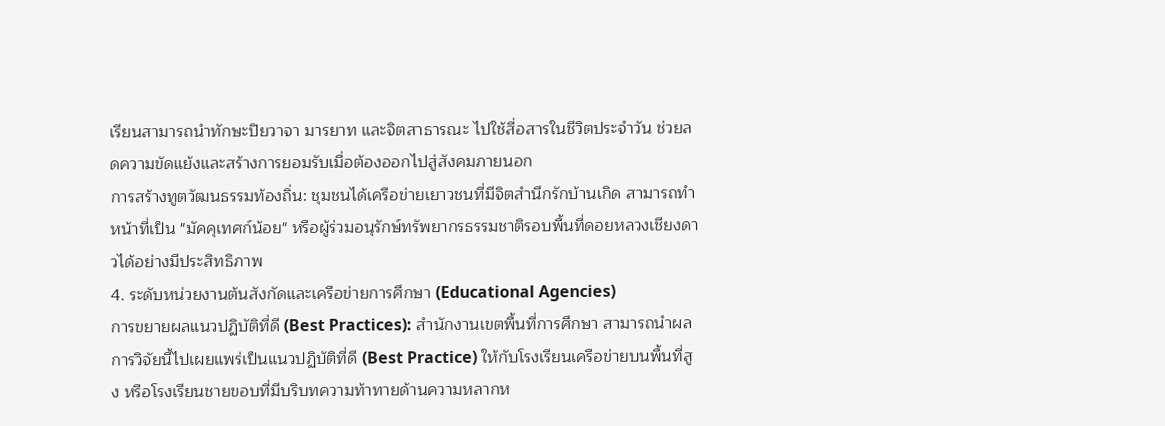เรียนสามารถนำทักษะปิยวาจา มารยาท และจิตสาธารณะ ไปใช้สื่อสารในชีวิตประจำวัน ช่วยลดความขัดแย้งและสร้างการยอมรับเมื่อต้องออกไปสู่สังคมภายนอก
การสร้างทูตวัฒนธรรมท้องถิ่น: ชุมชนได้เครือข่ายเยาวชนที่มีจิตสำนึกรักบ้านเกิด สามารถทำหน้าที่เป็น "มัคคุเทศก์น้อย" หรือผู้ร่วมอนุรักษ์ทรัพยากรธรรมชาติรอบพื้นที่ดอยหลวงเชียงดาวได้อย่างมีประสิทธิภาพ
4. ระดับหน่วยงานต้นสังกัดและเครือข่ายการศึกษา (Educational Agencies)
การขยายผลแนวปฏิบัติที่ดี (Best Practices): สำนักงานเขตพื้นที่การศึกษา สามารถนำผลการวิจัยนี้ไปเผยแพร่เป็นแนวปฏิบัติที่ดี (Best Practice) ให้กับโรงเรียนเครือข่ายบนพื้นที่สูง หรือโรงเรียนชายขอบที่มีบริบทความท้าทายด้านความหลากห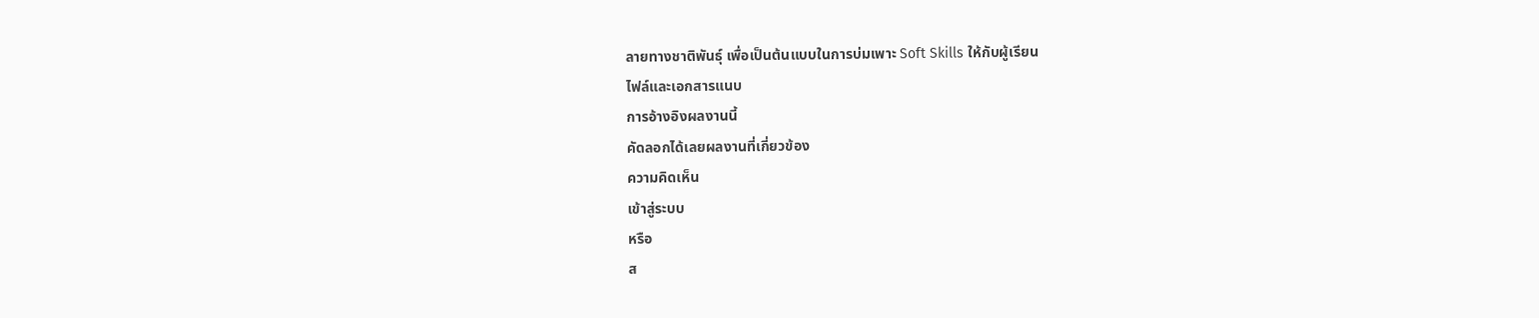ลายทางชาติพันธุ์ เพื่อเป็นต้นแบบในการบ่มเพาะ Soft Skills ให้กับผู้เรียน
ไฟล์และเอกสารแนบ
การอ้างอิงผลงานนี้
คัดลอกได้เลยผลงานที่เกี่ยวข้อง
ความคิดเห็น
เข้าสู่ระบบ
หรือ
ส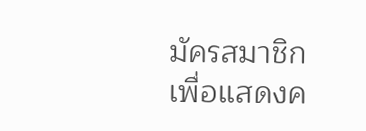มัครสมาชิก
เพื่อแสดงค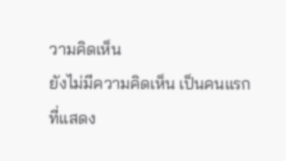วามคิดเห็น
ยังไม่มีความคิดเห็น เป็นคนแรกที่แสดง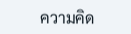ความคิด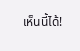เห็นนี้ได้!